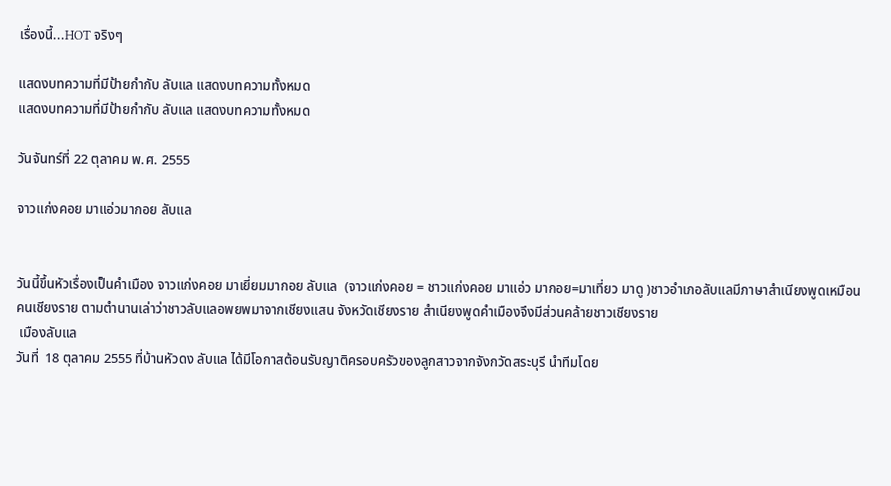เรื่องนี้...HOT จริงๆ

แสดงบทความที่มีป้ายกำกับ ลับแล แสดงบทความทั้งหมด
แสดงบทความที่มีป้ายกำกับ ลับแล แสดงบทความทั้งหมด

วันจันทร์ที่ 22 ตุลาคม พ.ศ. 2555

จาวแก่งคอย มาแอ่วมากอย ลับแล


วันนี้ขึ้นหัวเรื่องเป็นคำเมือง จาวแก่งคอย มาเยี่ยมมากอย ลับแล  (จาวแก่งคอย = ชาวแก่งคอย มาแอ่ว มากอย=มาเที่ยว มาดู )ชาวอำเภอลับแลมีภาษาสำเนียงพูดเหมือนคนเชียงราย ตามตำนานเล่าว่าชาวลับแลอพยพมาจากเชียงแสน จังหวัดเชียงราย สำเนียงพูดคำเมืองจึงมีส่วนคล้ายชาวเชียงราย
 เมืองลับแล
วันที่  18 ตุลาคม 2555 ที่บ้านหัวดง ลับแล ได้มีโอกาสต้อนรับญาติครอบครัวของลูกสาวจากจังกวัดสระบุรี นำทีมโดย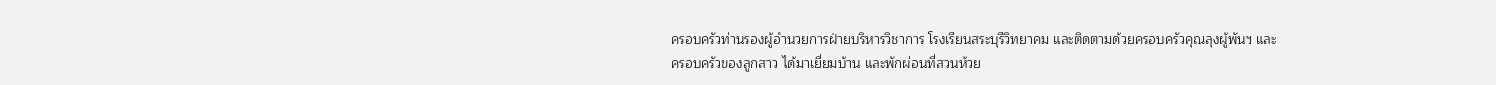ครอบครัวท่านรองผู้อำนวยการฝ่ายบริหารวิชาการ โรงเรียนสระบุรีวิทยาคม และติดตามด้วยครอบครัวคุณลุงผู้พันฯ และครอบครัวของลูกสาว ได้มาเยี่ยมบ้าน และพักผ่อนที่สวนห้วย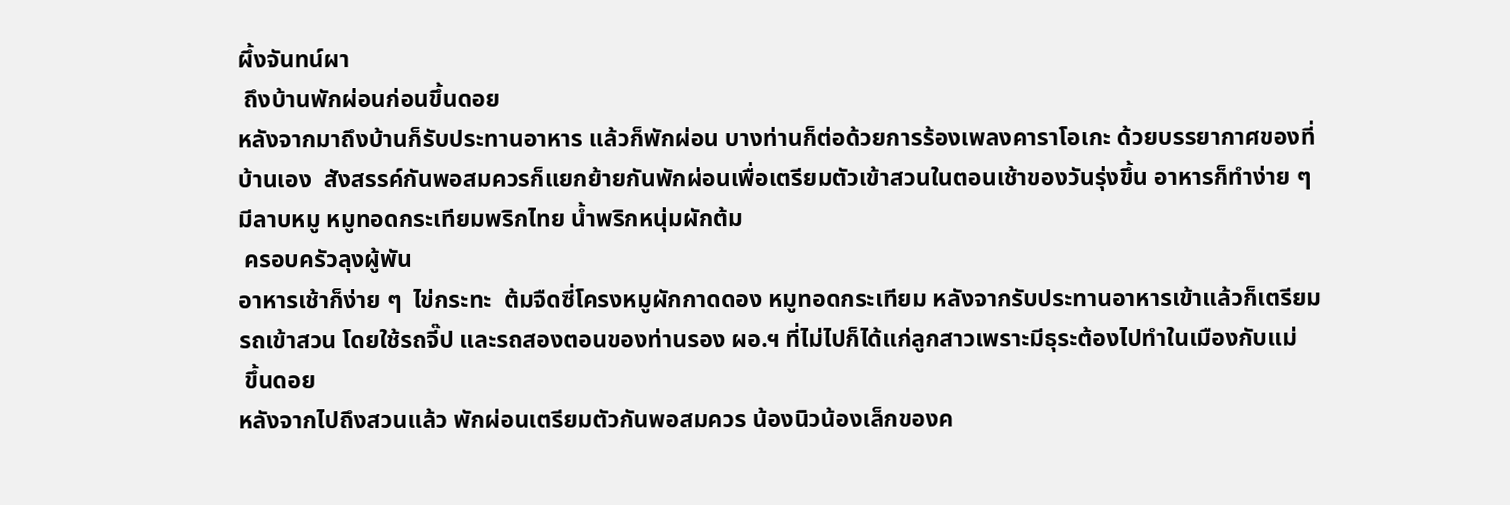ผึ้งจันทน์ผา
 ถึงบ้านพักผ่อนก่อนขึ้นดอย
หลังจากมาถึงบ้านก็รับประทานอาหาร แล้วก็พักผ่อน บางท่านก็ต่อด้วยการร้องเพลงคาราโอเกะ ด้วยบรรยากาศของที่บ้านเอง  สังสรรค์กันพอสมควรก็แยกย้ายกันพักผ่อนเพื่อเตรียมตัวเข้าสวนในตอนเช้าของวันรุ่งขึ้น อาหารก็ทำง่าย ๆ มีลาบหมู หมูทอดกระเทียมพริกไทย น้ำพริกหนุ่มผักต้ม
 ครอบครัวลุงผู้พัน
อาหารเช้าก็ง่าย ๆ  ไข่กระทะ  ต้มจืดซี่โครงหมูผักกาดดอง หมูทอดกระเทียม หลังจากรับประทานอาหารเข้าแล้วก็เตรียมรถเข้าสวน โดยใช้รถจี๊ป และรถสองตอนของท่านรอง ผอ.ฯ ที่ไม่ไปก็ได้แก่ลูกสาวเพราะมีธุระต้องไปทำในเมืองกับแม่
 ขึ้นดอย
หลังจากไปถึงสวนแล้ว พักผ่อนเตรียมตัวกันพอสมควร น้องนิวน้องเล็กของค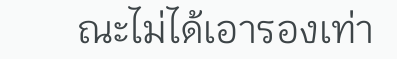ณะไม่ได้เอารองเท่า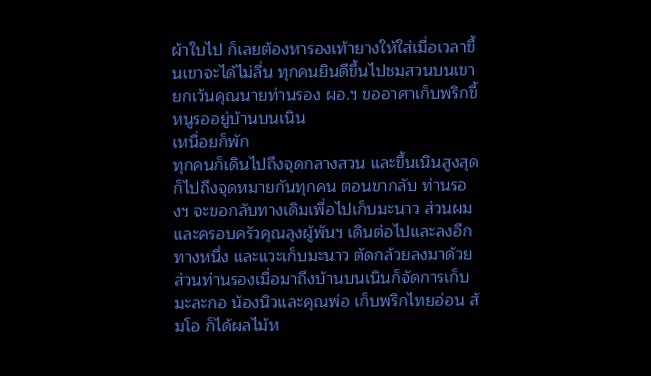ผ้าใบไป ก็เลยต้องหารองเท้ายางให้ใส่เมื่อเวลาขึ้นเขาจะได้ไม่ลื่น ทุกคนยินดีขึ้นไปชมสวนบนเขา ยกเว้นคุณนายท่านรอง ผอ.ฯ ขออาศาเก็บพริกขี้หนูรออยู่บ้านบนเนิน
เหนื่อยก็พัก
ทุกคนก็เดินไปถึงจุดกลางสวน และขึ้นเนินสูงสุด ก็ไปถึงจุดหมายกันทุกคน ตอนขากลับ ท่านรองฯ จะขอกลับทางเดิมเพื่อไปเก็บมะนาว ส่วนผมและครอบครัวคุณลุงผู้พันฯ เดินต่อไปและลงอีกทางหนึ่ง และแวะเก็บมะนาว ตัดกล้วยลงมาด้วย ส่วนท่านรองเมื่อมาถึงบ้านบนเนินก็จัดการเก็บมะละกอ น้องนิวและคุณพ่อ เก็บพริกไทยอ่อน ส้มโอ ก็ได้ผลไม้ห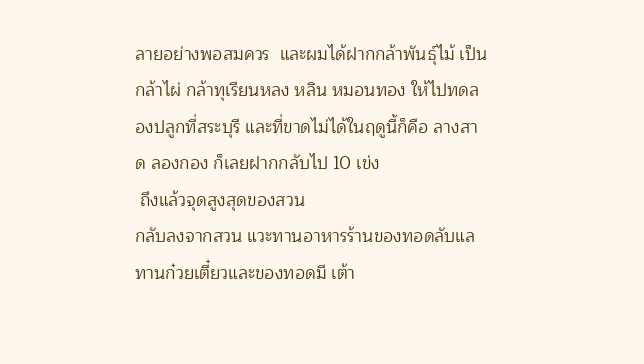ลายอย่างพอสมควร  และผมได้ฝากกล้าพันธุ์ไม้ เป็นกล้าไผ่ กล้าทุเรียนหลง หลิน หมอนทอง ให้ไปทดลองปลูกที่สระบุรี และที่ขาดไม่ได้ในฤดูนี้ก็คือ ลางสาด ลองกอง ก็เลยฝากกลับไป 10 เข่ง
 ถึงแล้วจุดสูงสุดของสวน
กลับลงจากสวน แวะทานอาหารร้านของทอดลับแล ทานก๋วยเตี๋ยวและของทอดมี เต้า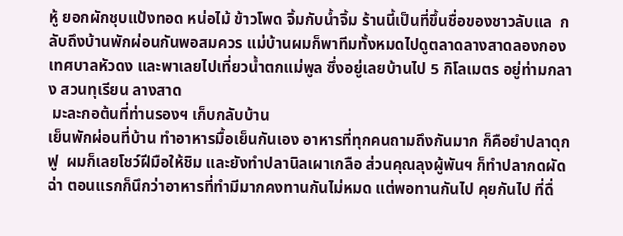หู้ ยอกผักชุบแป้งทอด หน่อไม้ ข้าวโพด จิ้มกับน้ำจิ้ม ร้านนี้เป็นที่ขึ้นชื่อของชาวลับแล  กลับถึงบ้านพักผ่อนกันพอสมควร แม่บ้านผมก็พาทีมทั้งหมดไปดูตลาดลางสาดลองกองเทศบาลหัวดง และพาเลยไปเที่ยวน้ำตกแม่พูล ซึ่งอยู่เลยบ้านไป 5 กิโลเมตร อยู่ท่ามกลาง สวนทุเรียน ลางสาด
 มะละกอต้นที่ท่านรองฯ เก็บกลับบ้าน
เย็นพักผ่อนที่บ้าน ทำอาหารมื้อเย็นกันเอง อาหารที่ทุกคนถามถึงกันมาก ก็คือยำปลาดุกฟู  ผมก็เลยโชว์ฝีมือให้ชิม และยังทำปลานิลเผาเกลือ ส่วนคุณลุงผู้พันฯ ก็ทำปลากดผัดฉ่า ตอนแรกก็นึกว่าอาหารที่ทำมีมากคงทานกันไม่หมด แต่พอทานกันไป คุยกันไป ที่ดื่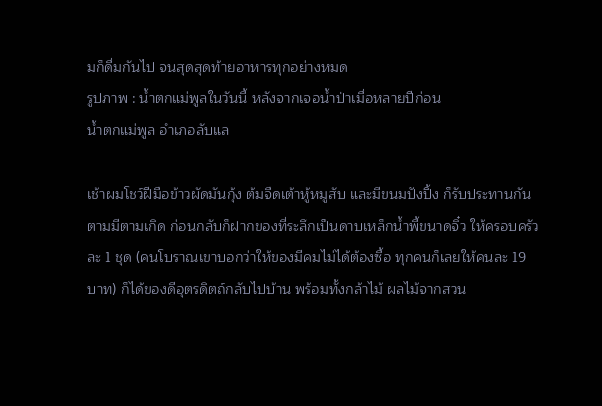มก็ดื่มกันไป จนสุดสุดท้ายอาหารทุกอย่างหมด
รูปภาพ : น้ำตกแม่พูลในวันนี้ หลังจากเจอน้ำป่าเมื่อหลายปีก่อน
น้ำตกแม่พูล อำเภอลับแล

เช้าผมโชว์ฝีมือข้าวผัดมันกุ้ง ต้มจืดเต้าหู้หมูสับ และมีขนมปังปิ้ง ก็รับประทานกันตามมีตามเกิด ก่อนกลับก็ฝากของที่ระลึกเป็นดาบเหล็กน้ำพี้ขนาดจิ๋ว ให้ครอบครัวละ 1 ชุด (คนโบราณเขาบอกว่าให้ของมีคมไม่ได้ต้องซื้อ ทุกคนก็เลยให้คนละ 19 บาท) ก็ได้ของดีอุตรดิตถ์กลับไปบ้าน พร้อมทั้งกล้าไม้ ผลไม้จากสวน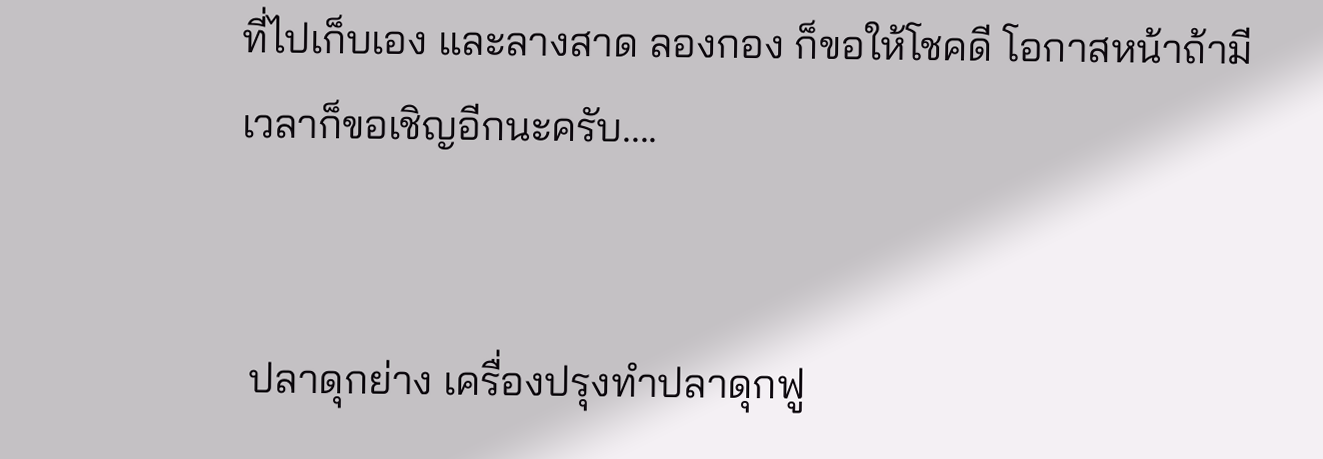ที่ไปเก็บเอง และลางสาด ลองกอง ก็ขอให้โชคดี โอกาสหน้าถ้ามีเวลาก็ขอเชิญอีกนะครับ....


 ปลาดุกย่าง เครื่องปรุงทำปลาดุกฟู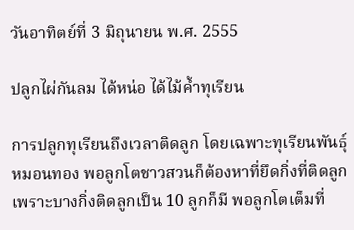วันอาทิตย์ที่ 3 มิถุนายน พ.ศ. 2555

ปลูกไผ่กันลม ได้หน่อ ได้ไม้ค้ำทุเรียน

การปลูกทุเรียนถึงเวลาติดลูก โดยเฉพาะทุเรียนพันธุ์หมอนทอง พอลูกโตชาวสวนก็ต้องหาที่ยึดกิ่งที่ติดลูก เพราะบางกิ่งติดลูกเป็น 10 ลูกก็มี พอลูกโตเต็มที่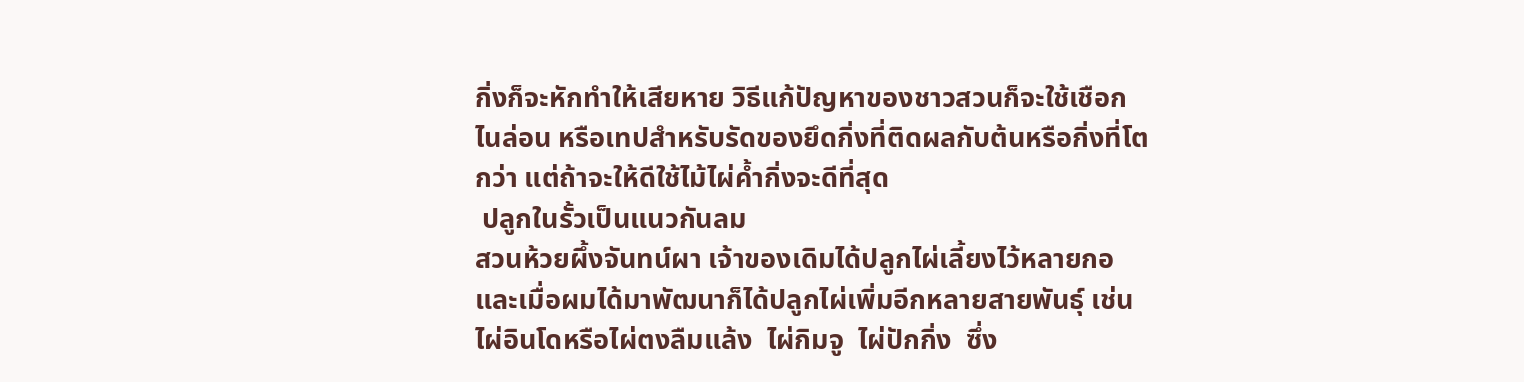กิ่งก็จะหักทำให้เสียหาย วิธีแก้ปัญหาของชาวสวนก็จะใช้เชือกไนล่อน หรือเทปสำหรับรัดของยึดกิ่งที่ติดผลกับต้นหรือกิ่งที่โตกว่า แต่ถ้าจะให้ดีใช้ไม้ไผ่ค้ำกิ่งจะดีที่สุด
 ปลูกในรั้วเป็นแนวกันลม
สวนห้วยผึ้งจันทน์ผา เจ้าของเดิมได้ปลูกไผ่เลี้ยงไว้หลายกอ และเมื่อผมได้มาพัฒนาก็ได้ปลูกไผ่เพิ่มอีกหลายสายพันธุ์ เช่นไผ่อินโดหรือไผ่ตงลืมแล้ง  ไผ่กิมจู  ไผ่ปักกิ่ง  ซึ่ง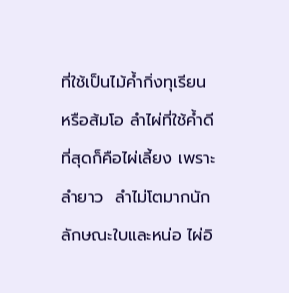ที่ใช้เป็นไม้ค้ำกิ่งทุเรียน หรือส้มโอ ลำไผ่ที่ใช้ค้ำดีที่สุดก็คือไผ่เลี้ยง เพราะลำยาว  ลำไม่โตมากนัก
ลักษณะใบและหน่อ ไผ่อิ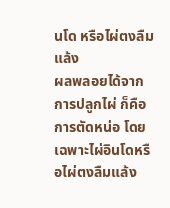นโด หรือไผ่ตงลืมแล้ง
ผลพลอยได้จากการปลูกไผ่ ก็คือการตัดหน่อ โดยเฉพาะไผ่อินโดหรือไผ่ตงลืมแล้ง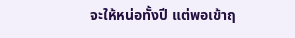จะให้หน่อทั้งปี แต่พอเข้าฤ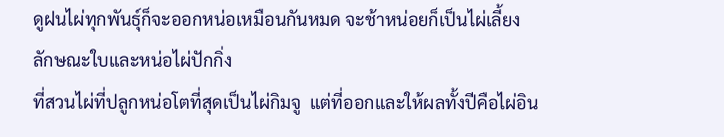ดูฝนไผ่ทุกพันธุ์ก็จะออกหน่อเหมือนกันหมด จะช้าหน่อยก็เป็นไผ่เลี้ยง
ลักษณะใบและหน่อไผ่ปักกิ่ง
ที่สวนไผ่ที่ปลูกหน่อโตที่สุดเป็นไผ่กิมจู  แต่ที่ออกและให้ผลทั้งปีคือไผ่อิน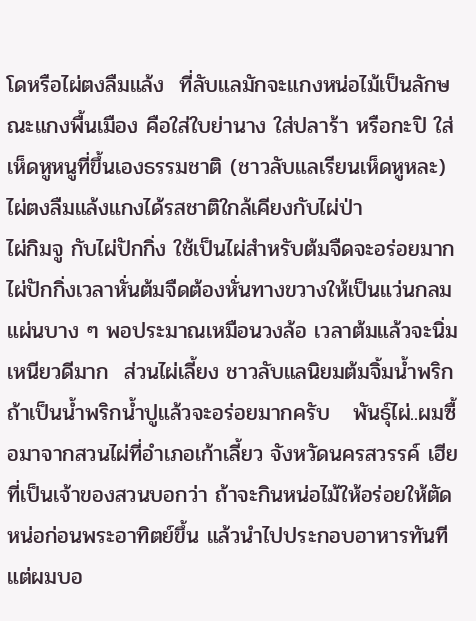โดหรือไผ่ตงลืมแล้ง  ที่ลับแลมักจะแกงหน่อไม้เป็นลักษณะแกงพื้นเมือง คือใส่ใบย่านาง ใส่ปลาร้า หรือกะปิ ใส่เห็ดหูหนูที่ขึ้นเองธรรมชาติ (ชาวลับแลเรียนเห็ดหูหละ)ไผ่ตงลืมแล้งแกงได้รสชาติใกล้เคียงกับไผ่ป่า
ไผ่กิมจู กับไผ่ปักกิ่ง ใช้เป็นไผ่สำหรับต้มจืดจะอร่อยมาก ไผ่ปักกิ่งเวลาหั่นต้มจืดต้องหั่นทางขวางให้เป็นแว่นกลมแผ่นบาง ๆ พอประมาณเหมือนวงล้อ เวลาต้มแล้วจะนิ่มเหนียวดีมาก  ส่วนไผ่เลี้ยง ชาวลับแลนิยมต้มจิ้มน้ำพริก ถ้าเป็นน้ำพริกน้ำปูแล้วจะอร่อยมากครับ   พันธุ์ไผ่..ผมซื้อมาจากสวนไผ่ที่อำเภอเก้าเลี้ยว จังหวัดนครสวรรค์ เฮียที่เป็นเจ้าของสวนบอกว่า ถ้าจะกินหน่อไม้ให้อร่อยให้ตัดหน่อก่อนพระอาทิตย์ขึ้น แล้วนำไปประกอบอาหารทันที  แต่ผมบอ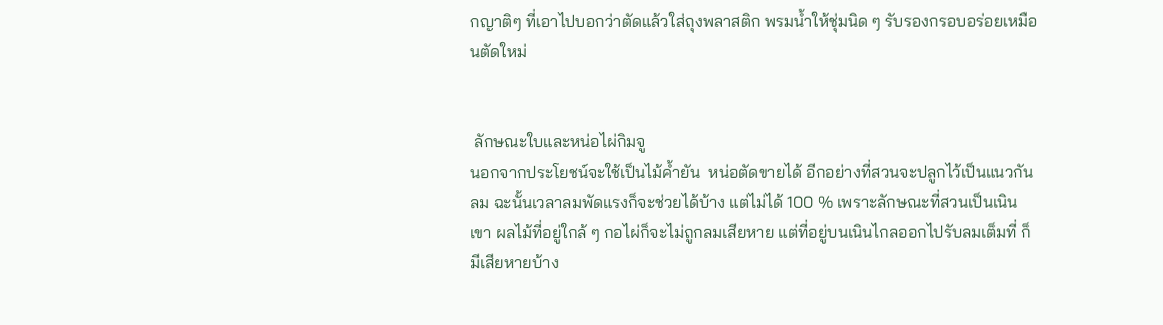กญาติๆ ที่เอาไปบอกว่าตัดแล้วใส่ถุงพลาสติก พรมน้ำให้ชุ่มนิด ๆ รับรองกรอบอร่อยเหมือนตัดใหม่


 ลักษณะใบและหน่อไผ่กิมจู
นอกจากประโยชน์จะใช้เป็นไม้ค้ำยัน  หน่อตัดขายได้ อีกอย่างที่สวนจะปลูกไว้เป็นแนวกันลม ฉะนั้นเวลาลมพัดแรงก็จะช่วยได้บ้าง แต่ไม่ได้ 100 % เพราะลักษณะที่สวนเป็นเนินเขา ผลไม้ที่อยู่ใกล้ ๆ กอไผ่ก็จะไม่ถูกลมเสียหาย แต่ที่อยู่บนเนินไกลออกไปรับลมเต็มที่ ก็มีเสียหายบ้าง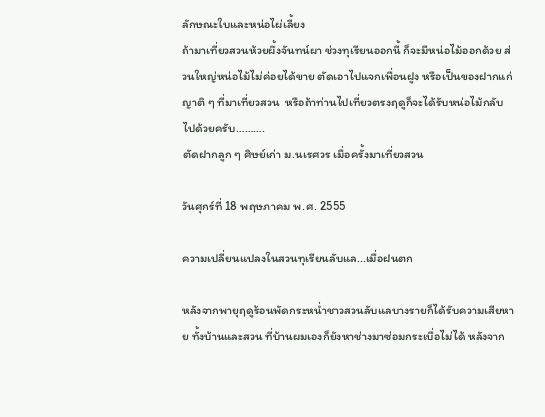ลักษณะใบและหน่อไผ่เลี้ยง
ถ้ามาเที่ยวสวนห้วยผึ้งจันทน์ผา ช่วงทุเรียนออกนี้ ก็จะมีหน่อไม้ออกด้วย ส่วนใหญ่หน่อไม้ไม่ค่อยได้ขาย ตัดเอาไปแจกเพื่อนฝูง หรือเป็นของฝากแก่ญาติ ๆ ที่มาเที่ยวสวน  หรือถ้าท่านไปเที่ยวตรงฤดูก็จะได้รับหน่อไม้กลับไปด้วยครับ……….
ตัดฝากลูก ๆ ศิษย์เก่า ม.นเรศวร เมื่อครั้งมาเที่ยวสวน

วันศุกร์ที่ 18 พฤษภาคม พ.ศ. 2555

ความเปลี่ยนแปลงในสวนทุเรียนลับแล...เมื่อฝนตก

หลังจากพายุฤดูร้อนพัดกระหน่ำชาวสวนลับแลบางรายก็ได้รับความเสียหาย ทั้งบ้านและสวน ที่บ้านผมเองก็ยังหาช่างมาซ่อมกระเบื่อไม่ได้ หลังจาก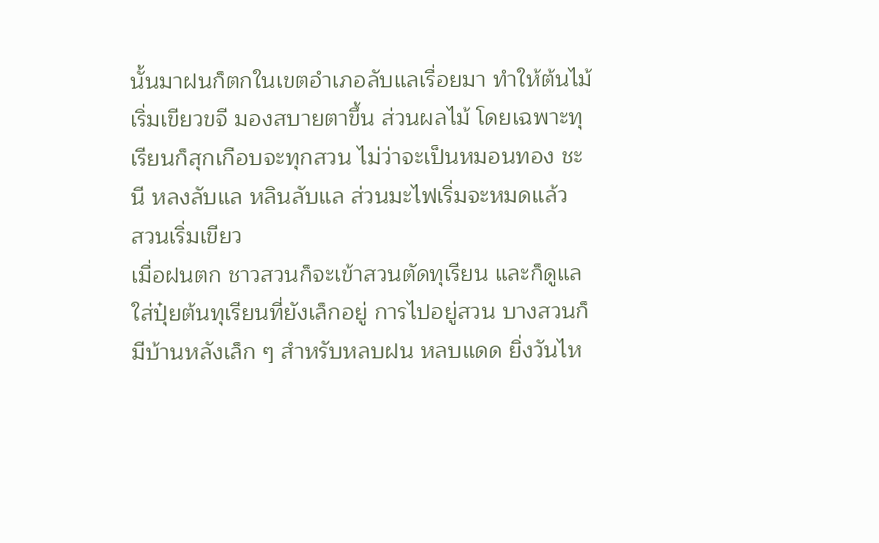นั้นมาฝนก็ตกในเขตอำเภอลับแลเรื่อยมา ทำให้ต้นไม้เริ่มเขียวขจี มองสบายตาขึ้น ส่วนผลไม้ โดยเฉพาะทุเรียนก็สุกเกือบจะทุกสวน ไม่ว่าจะเป็นหมอนทอง ชะนี หลงลับแล หลินลับแล ส่วนมะไฟเริ่มจะหมดแล้ว
สวนเริ่มเขียว
เมื่อฝนตก ชาวสวนก็จะเข้าสวนตัดทุเรียน และก็ดูแลใส่ปุ๋ยต้นทุเรียนที่ยังเล็กอยู่ การไปอยู่สวน บางสวนก็มีบ้านหลังเล็ก ๆ สำหรับหลบฝน หลบแดด ยิ่งวันไห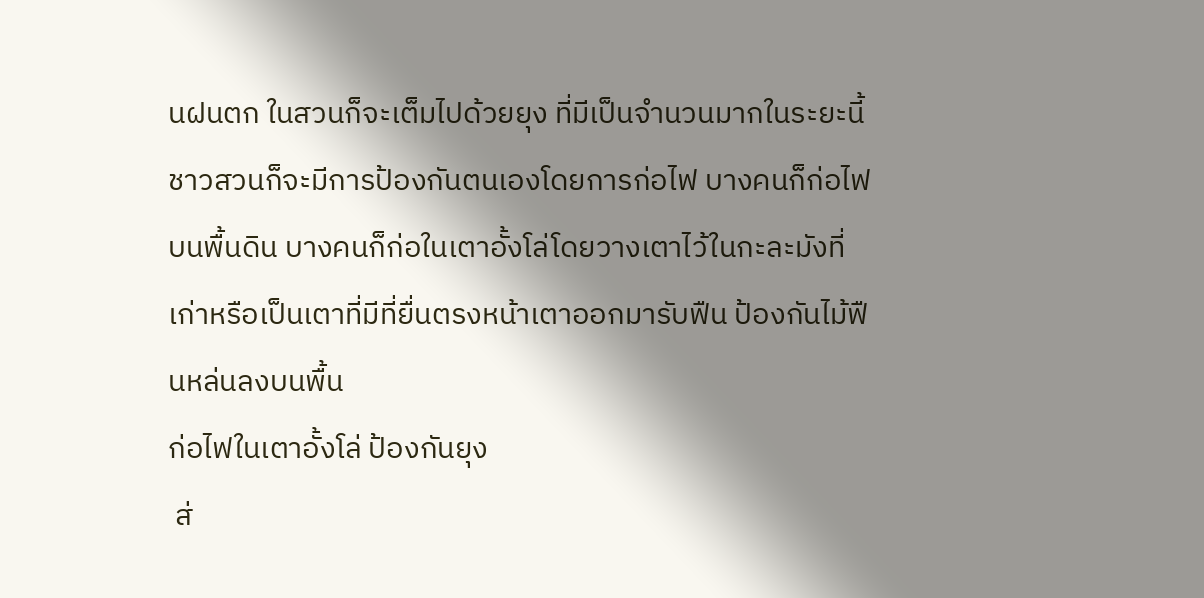นฝนตก ในสวนก็จะเต็มไปด้วยยุง ที่มีเป็นจำนวนมากในระยะนี้  ชาวสวนก็จะมีการป้องกันตนเองโดยการก่อไฟ บางคนก็ก่อไฟบนพื้นดิน บางคนก็ก่อในเตาอั้งโล่โดยวางเตาไว้ในกะละมังที่เก่าหรือเป็นเตาที่มีที่ยื่นตรงหน้าเตาออกมารับฟืน ป้องกันไม้ฟืนหล่นลงบนพื้น
ก่อไฟในเตาอั้งโล่ ป้องกันยุง
 ส่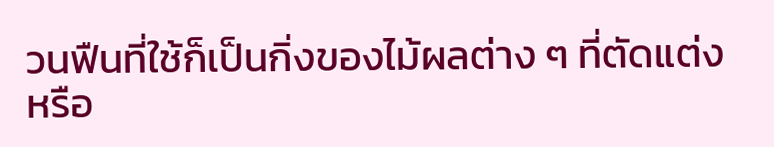วนฟืนที่ใช้ก็เป็นกิ่งของไม้ผลต่าง ๆ ที่ตัดแต่ง หรือ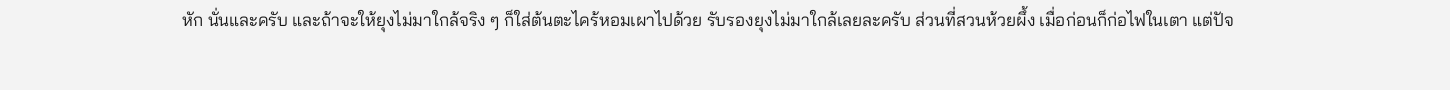หัก นั่นและครับ และถ้าจะให้ยุงไม่มาใกล้จริง ๆ ก็ใส่ต้นตะไคร้หอมเผาไปด้วย รับรองยุงไม่มาใกล้เลยละครับ ส่วนที่สวนห้วยผึ้ง เมื่อก่อนก็ก่อไฟในเตา แต่ปัจ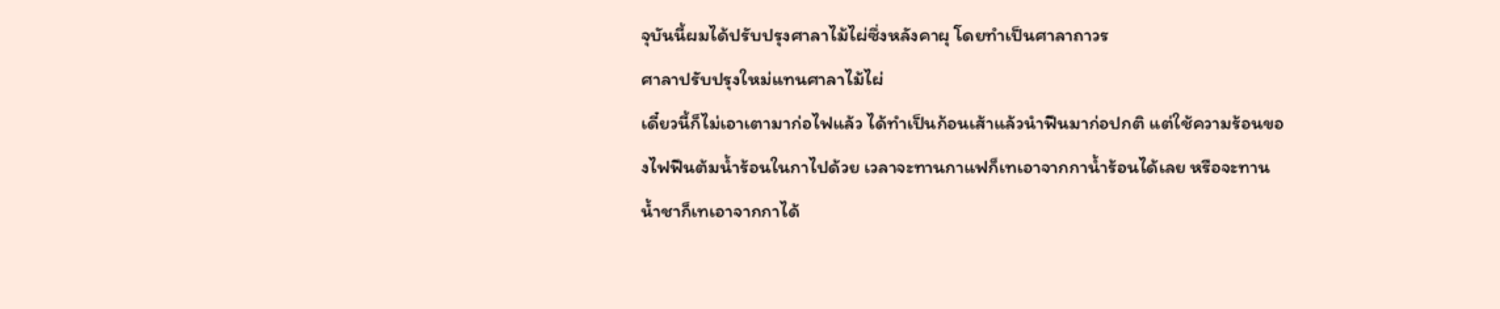จุบันนี้ผมได้ปรับปรุงศาลาไม้ไผ่ซึ่งหลังคาผุ โดยทำเป็นศาลาถาวร
ศาลาปรับปรุงใหม่แทนศาลาไม้ไผ่
เดี๋ยวนี้ก็ไม่เอาเตามาก่อไฟแล้ว ได้ทำเป็นก้อนเส้าแล้วนำฟืนมาก่อปกติ แต่ใช้ความร้อนของไฟฟืนต้มน้ำร้อนในกาไปด้วย เวลาจะทานกาแฟก็เทเอาจากกาน้ำร้อนได้เลย หรือจะทานน้ำชาก็เทเอาจากกาได้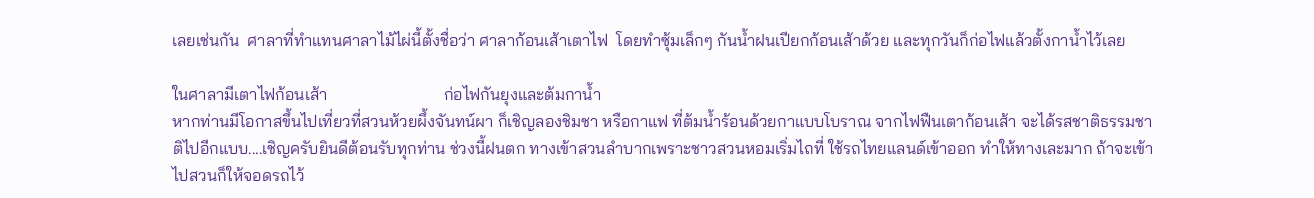เลยเช่นกัน  ศาลาที่ทำแทนศาลาไม้ไผ่นี้ตั้งชื่อว่า ศาลาก้อนเส้าเตาไฟ  โดยทำซุ้มเล็กๆ กันน้ำฝนเปียกก้อนเส้าด้วย และทุกวันก็ก่อไฟแล้วตั้งกาน้ำไว้เลย

ในศาลามีเตาไฟก้อนเส้า                            ก่อไฟกันยุงและต้มกาน้ำ
หากท่านมีโอกาสขึ้นไปเที่ยวที่สวนห้วยผึ้งจันทน์ผา ก็เชิญลองชิมชา หรือกาแฟ ที่ต้มน้ำร้อนด้วยกาแบบโบราณ จากไฟฟืนเตาก้อนเส้า จะได้รสชาติธรรมชาติไปอีกแบบ....เชิญครับยินดีต้อนรับทุกท่าน ช่วงนี้ฝนตก ทางเข้าสวนลำบากเพราะชาวสวนหอมเริ่มไถที่ ใช้รถไทยแลนด์เข้าออก ทำให้ทางเละมาก ถ้าจะเข้าไปสวนก็ให้จอดรถไว้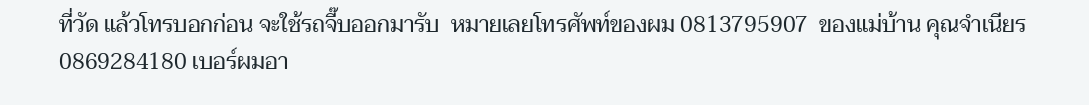ที่วัด แล้วโทรบอกก่อน จะใช้รถจี๊บออกมารับ  หมายเลยโทรศัพท์ของผม 0813795907  ของแม่บ้าน คุณจำเนียร 0869284180 เบอร์ผมอา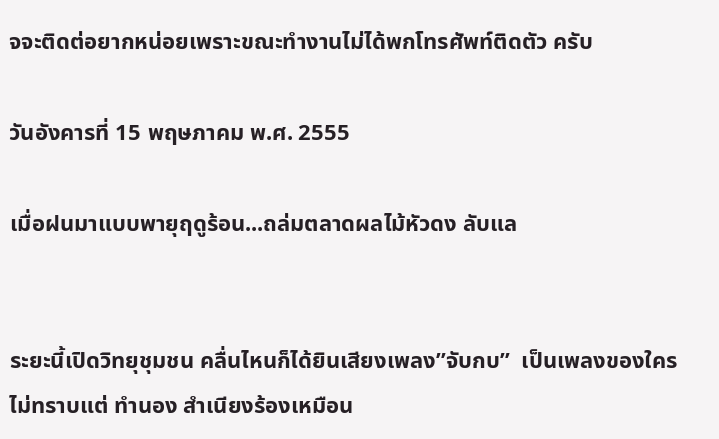จจะติดต่อยากหน่อยเพราะขณะทำงานไม่ได้พกโทรศัพท์ติดตัว ครับ

วันอังคารที่ 15 พฤษภาคม พ.ศ. 2555

เมื่อฝนมาแบบพายุฤดูร้อน...ถล่มตลาดผลไม้หัวดง ลับแล


ระยะนี้เปิดวิทยุชุมชน คลื่นไหนก็ได้ยินเสียงเพลง”จับกบ”  เป็นเพลงของใครไม่ทราบแต่ ทำนอง สำเนียงร้องเหมือน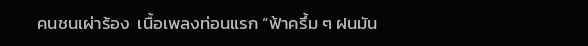คนชนเผ่าร้อง  เนื้อเพลงท่อนแรก “ฟ้าครึ้ม ๆ ฝนมัน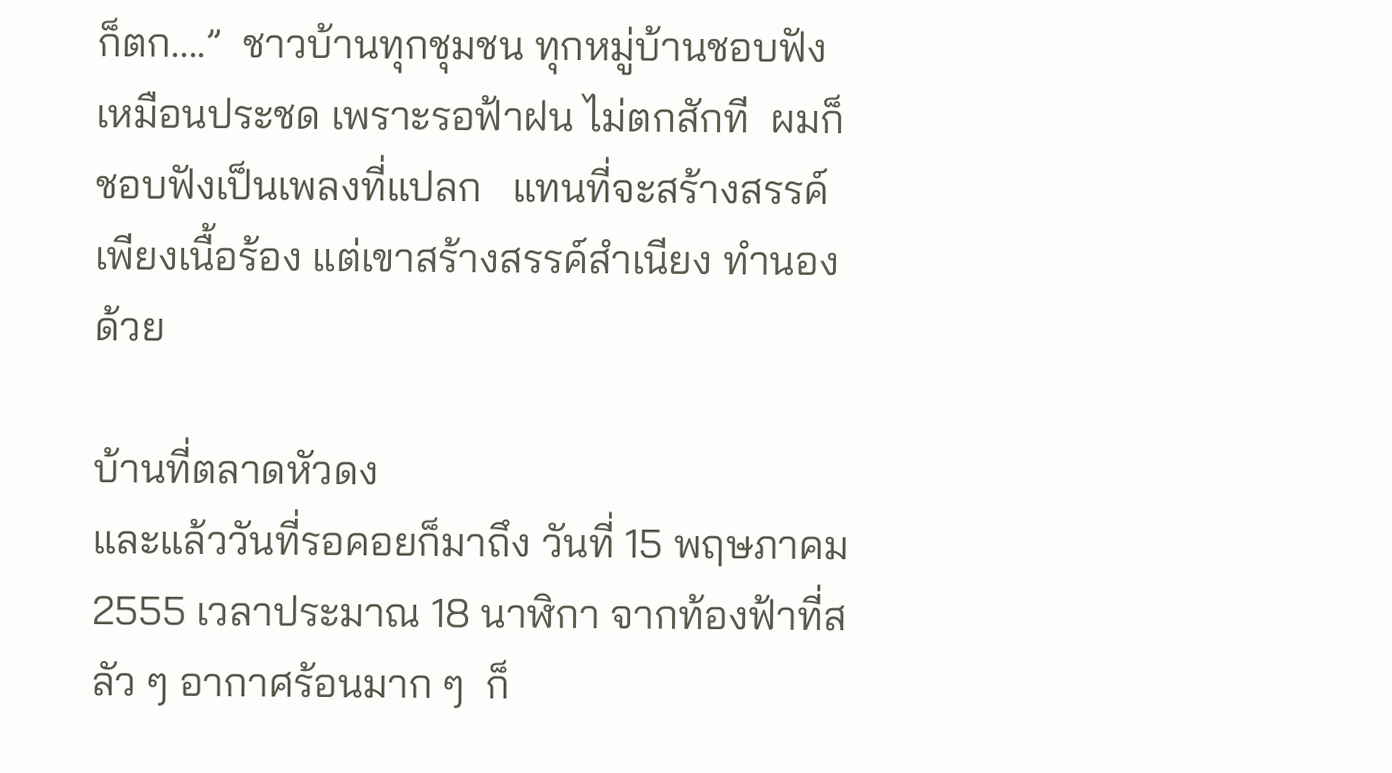ก็ตก....”  ชาวบ้านทุกชุมชน ทุกหมู่บ้านชอบฟัง เหมือนประชด เพราะรอฟ้าฝน ไม่ตกสักที  ผมก็ชอบฟังเป็นเพลงที่แปลก   แทนที่จะสร้างสรรค์เพียงเนื้อร้อง แต่เขาสร้างสรรค์สำเนียง ทำนองด้วย

บ้านที่ตลาดหัวดง
และแล้ววันที่รอคอยก็มาถึง วันที่ 15 พฤษภาคม 2555 เวลาประมาณ 18 นาฬิกา จากท้องฟ้าที่สลัว ๆ อากาศร้อนมาก ๆ  ก็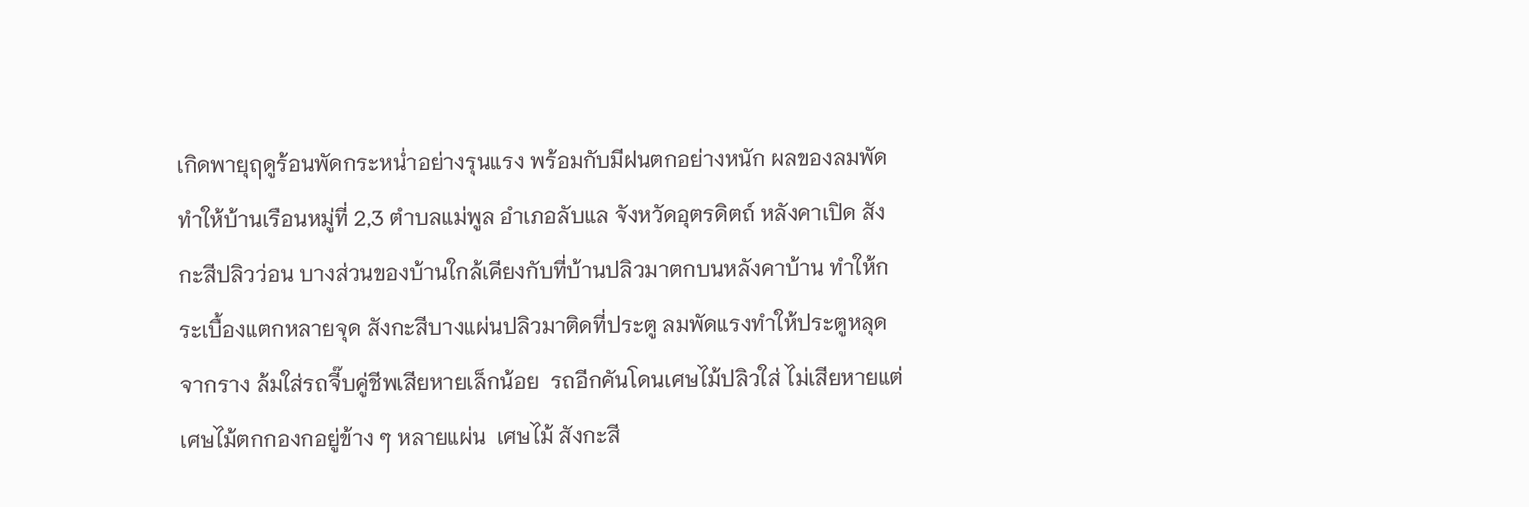เกิดพายุฤดูร้อนพัดกระหน่ำอย่างรุนแรง พร้อมกับมีฝนตกอย่างหนัก ผลของลมพัดทำให้บ้านเรือนหมู่ที่ 2,3 ตำบลแม่พูล อำเภอลับแล จังหวัดอุตรดิตถ์ หลังคาเปิด สังกะสีปลิวว่อน บางส่วนของบ้านใกล้เคียงกับที่บ้านปลิวมาตกบนหลังคาบ้าน ทำให้กระเบื้องแตกหลายจุด สังกะสีบางแผ่นปลิวมาติดที่ประตู ลมพัดแรงทำให้ประตูหลุดจากราง ล้มใส่รถจี๊บคู่ชีพเสียหายเล็กน้อย  รถอีกคันโดนเศษไม้ปลิวใส่ ไม่เสียหายแต่เศษไม้ตกกองกอยู่ข้าง ๆ หลายแผ่น  เศษไม้ สังกะสี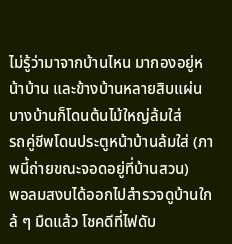ไม่รู้ว่ามาจากบ้านไหน มากองอยู่หน้าบ้าน และข้างบ้านหลายสิบแผ่น บางบ้านก็โดนต้นไม้ใหญ่ล้มใส่
รถคู่ชีพโดนประตูหน้าบ้านล้มใส่ (ภาพนี้ถ่ายขณะจอดอยู่ที่บ้านสวน)
พอลมสงบได้ออกไปสำรวจดูบ้านใกล้ ๆ มืดแล้ว โชคดีที่ไฟดับ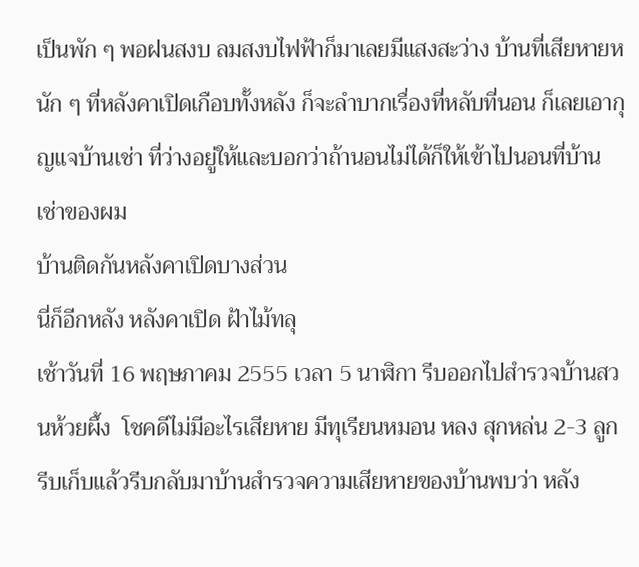เป็นพัก ๆ พอฝนสงบ ลมสงบไฟฟ้าก็มาเลยมีแสงสะว่าง บ้านที่เสียหายหนัก ๆ ที่หลังคาเปิดเกือบทั้งหลัง ก็จะลำบากเรื่องที่หลับที่นอน ก็เลยเอากุญแจบ้านเช่า ที่ว่างอยู่ให้และบอกว่าถ้านอนไม่ได้ก็ให้เข้าไปนอนที่บ้านเช่าของผม
บ้านติดกันหลังคาเปิดบางส่วน
นี่ก็อีกหลัง หลังคาเปิด ฝ้าไม้ทลุ
เช้าวันที่ 16 พฤษภาคม 2555 เวลา 5 นาฬิกา รีบออกไปสำรวจบ้านสวนห้วยผึ้ง  โชคดีไม่มีอะไรเสียหาย มีทุเรียนหมอน หลง สุกหล่น 2-3 ลูกรีบเก็บแล้วรีบกลับมาบ้านสำรวจความเสียหายของบ้านพบว่า หลัง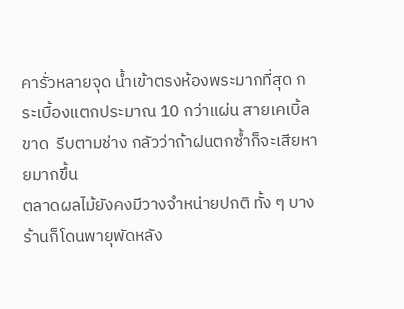คารั่วหลายจุด น้ำเข้าตรงห้องพระมากที่สุด กระเบื้องแตกประมาณ 10 กว่าแผ่น สายเคเบิ้ลขาด  รีบตามช่าง กลัวว่าถ้าฝนตกซ้ำก็จะเสียหายมากขึ้น
ตลาดผลไม้ยังคงมีวางจำหน่ายปกติ ทั้ง ๆ บางร้านก็โดนพายุพัดหลัง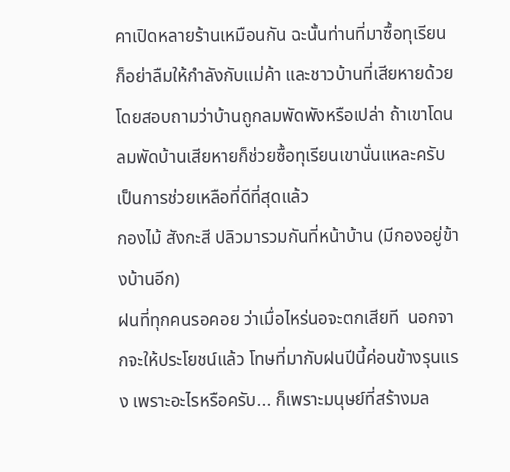คาเปิดหลายร้านเหมือนกัน ฉะนั้นท่านที่มาซื้อทุเรียน ก็อย่าลืมให้กำลังกับแม่ค้า และชาวบ้านที่เสียหายด้วย โดยสอบถามว่าบ้านถูกลมพัดพังหรือเปล่า ถ้าเขาโดนลมพัดบ้านเสียหายก็ช่วยซื้อทุเรียนเขานั่นแหละครับ เป็นการช่วยเหลือที่ดีที่สุดแล้ว
กองไม้ สังกะสี ปลิวมารวมกันที่หน้าบ้าน (มีกองอยู่ข้างบ้านอีก)
ฝนที่ทุกคนรอคอย ว่าเมื่อไหร่นอจะตกเสียที  นอกจากจะให้ประโยชน์แล้ว โทษที่มากับฝนปีนี้ค่อนข้างรุนแรง เพราะอะไรหรือครับ... ก็เพราะมนุษย์ที่สร้างมล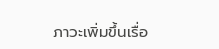ภาวะเพิ่มขึ้นเรื่อ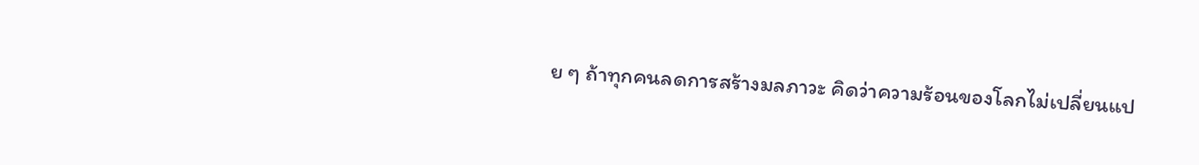ย ๆ ถ้าทุกคนลดการสร้างมลภาวะ คิดว่าความร้อนของโลกไม่เปลี่ยนแป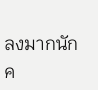ลงมากนัก ค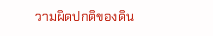วามผิดปกติของดิน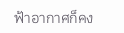ฟ้าอากาศก็คง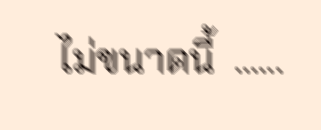ไม่ขนาดนี้  ......